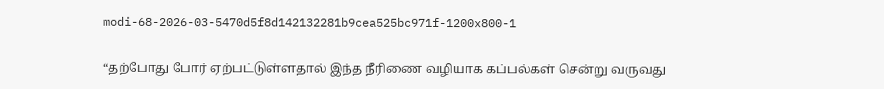modi-68-2026-03-5470d5f8d142132281b9cea525bc971f-1200x800-1

“தற்போது போர் ஏற்பட்டுள்ளதால் இந்த நீரிணை வழியாக கப்பல்கள் சென்று வருவது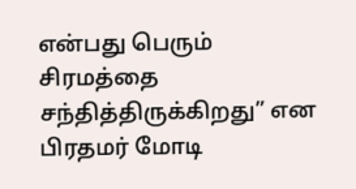என்பது பெரும் சிரமத்தை சந்தித்திருக்கிறது” என பிரதமர் மோடி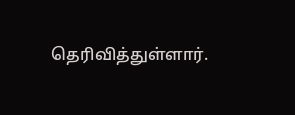தெரிவித்துள்ளார்.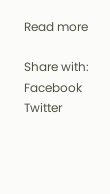Read more

Share with:
Facebook Twitter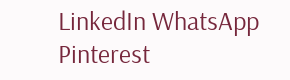LinkedIn WhatsApp Pinterest